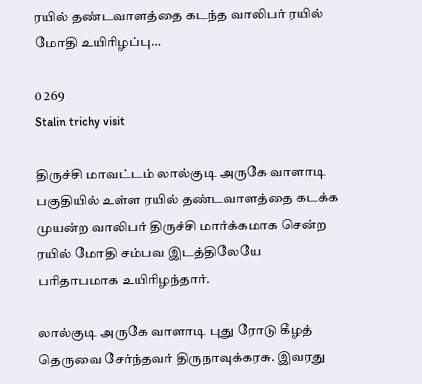ரயில் தண்டவாளத்தை கடந்த வாலிபர் ரயில் மோதி உயிரிழப்பு…

0 269
Stalin trichy visit

திருச்சி மாவட்டம் லால்குடி அருகே வாளாடி பகுதியில் உள்ள ரயில் தண்டவாளத்தை கடக்க முயன்ற வாலிபர் திருச்சி மார்க்கமாக சென்ற ரயில் மோதி சம்பவ இடத்திலேயே பரிதாபமாக உயிரிழந்தார்.

லால்குடி அருகே வாளாடி புது ரோடு கீழத் தெருவை சேர்ந்தவர் திருநாவுக்கரசு. இவரது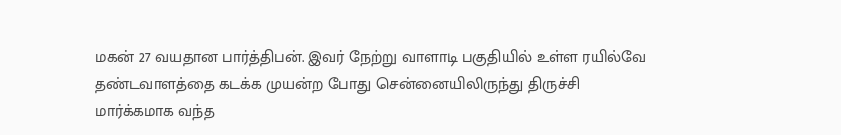மகன் 27 வயதான பார்த்திபன். இவர் நேற்று வாளாடி பகுதியில் உள்ள ரயில்வே தண்டவாளத்தை கடக்க முயன்ற போது சென்னையிலிருந்து திருச்சி மார்க்கமாக வந்த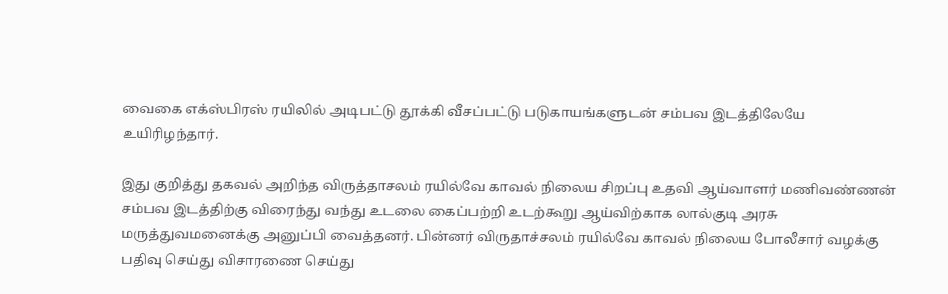வைகை எக்ஸ்பிரஸ் ரயிலில் அடிபட்டு தூக்கி வீசப்பட்டு படுகாயங்களுடன் சம்பவ இடத்திலேயே உயிரிழந்தார்.

இது குறித்து தகவல் அறிந்த விருத்தாசலம் ரயில்வே காவல் நிலைய சிறப்பு உதவி ஆய்வாளர் மணிவண்ணன் சம்பவ இடத்திற்கு விரைந்து வந்து உடலை கைப்பற்றி உடற்கூறு ஆய்விற்காக லால்குடி அரசு மருத்துவமனைக்கு அனுப்பி வைத்தனர். பின்னர் விருதாச்சலம் ரயில்வே காவல் நிலைய போலீசார் வழக்கு பதிவு செய்து விசாரணை செய்து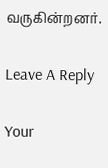வருகின்றனர்.

Leave A Reply

Your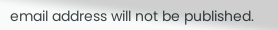email address will not be published.